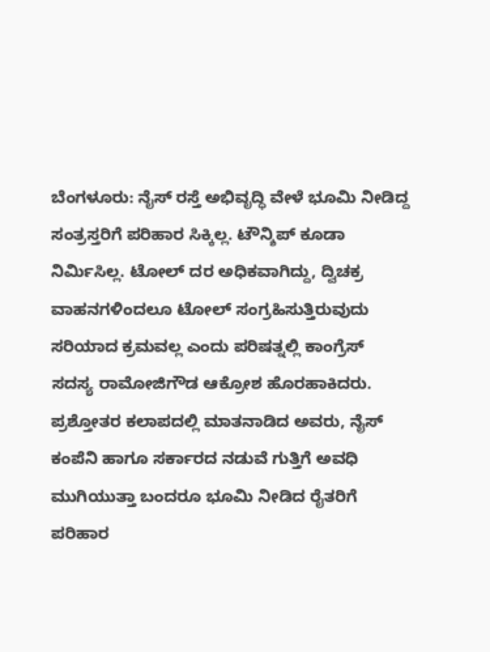ಬೆಂಗಳೂರು: ನೈಸ್ ರಸ್ತೆ ಅಭಿವೃದ್ಧಿ ವೇಳೆ ಭೂಮಿ ನೀಡಿದ್ದ ಸಂತ್ರಸ್ತರಿಗೆ ಪರಿಹಾರ ಸಿಕ್ಕಿಲ್ಲ. ಟೌನ್ಶಿಪ್ ಕೂಡಾ ನಿರ್ಮಿಸಿಲ್ಲ. ಟೋಲ್ ದರ ಅಧಿಕವಾಗಿದ್ದು, ದ್ವಿಚಕ್ರ ವಾಹನಗಳಿಂದಲೂ ಟೋಲ್ ಸಂಗ್ರಹಿಸುತ್ತಿರುವುದು ಸರಿಯಾದ ಕ್ರಮವಲ್ಲ ಎಂದು ಪರಿಷತ್ನಲ್ಲಿ ಕಾಂಗ್ರೆಸ್ ಸದಸ್ಯ ರಾಮೋಜಿಗೌಡ ಆಕ್ರೋಶ ಹೊರಹಾಕಿದರು.
ಪ್ರಶ್ತೋತರ ಕಲಾಪದಲ್ಲಿ ಮಾತನಾಡಿದ ಅವರು, ನೈಸ್ ಕಂಪೆನಿ ಹಾಗೂ ಸರ್ಕಾರದ ನಡುವೆ ಗುತ್ತಿಗೆ ಅವಧಿ ಮುಗಿಯುತ್ತಾ ಬಂದರೂ ಭೂಮಿ ನೀಡಿದ ರೈತರಿಗೆ ಪರಿಹಾರ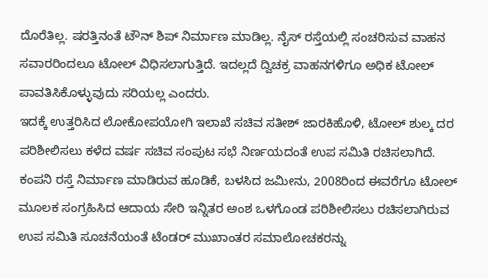ದೊರೆತಿಲ್ಲ. ಷರತ್ತಿನಂತೆ ಟೌನ್ ಶಿಪ್ ನಿರ್ಮಾಣ ಮಾಡಿಲ್ಲ. ನೈಸ್ ರಸ್ತೆಯಲ್ಲಿ ಸಂಚರಿಸುವ ವಾಹನ ಸವಾರರಿಂದಲೂ ಟೋಲ್ ವಿಧಿಸಲಾಗುತ್ತಿದೆ. ಇದಲ್ಲದೆ ದ್ವಿಚಕ್ರ ವಾಹನಗಳಿಗೂ ಅಧಿಕ ಟೋಲ್ ಪಾವತಿಸಿಕೊಳ್ಳುವುದು ಸರಿಯಲ್ಲ ಎಂದರು.
ಇದಕ್ಕೆ ಉತ್ತರಿಸಿದ ಲೋಕೋಪಯೋಗಿ ಇಲಾಖೆ ಸಚಿವ ಸತೀಶ್ ಜಾರಕಿಹೊಳಿ, ಟೋಲ್ ಶುಲ್ಕ ದರ ಪರಿಶೀಲಿಸಲು ಕಳೆದ ವರ್ಷ ಸಚಿವ ಸಂಪುಟ ಸಭೆ ನಿರ್ಣಯದಂತೆ ಉಪ ಸಮಿತಿ ರಚಿಸಲಾಗಿದೆ. ಕಂಪನಿ ರಸ್ತೆ ನಿರ್ಮಾಣ ಮಾಡಿರುವ ಹೂಡಿಕೆ, ಬಳಸಿದ ಜಮೀನು, 2008ರಿಂದ ಈವರೆಗೂ ಟೋಲ್ ಮೂಲಕ ಸಂಗ್ರಹಿಸಿದ ಆದಾಯ ಸೇರಿ ಇನ್ನಿತರ ಅಂಶ ಒಳಗೊಂಡ ಪರಿಶೀಲಿಸಲು ರಚಿಸಲಾಗಿರುವ ಉಪ ಸಮಿತಿ ಸೂಚನೆಯಂತೆ ಟೆಂಡರ್ ಮುಖಾಂತರ ಸಮಾಲೋಚಕರನ್ನು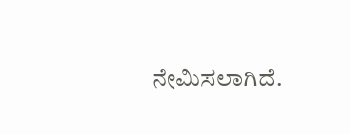ನೇಮಿಸಲಾಗಿದೆ.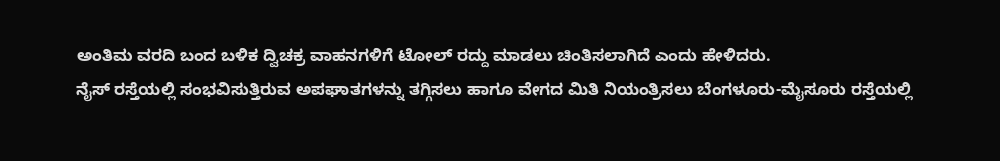ಅಂತಿಮ ವರದಿ ಬಂದ ಬಳಿಕ ದ್ವಿಚಕ್ರ ವಾಹನಗಳಿಗೆ ಟೋಲ್ ರದ್ದು ಮಾಡಲು ಚಿಂತಿಸಲಾಗಿದೆ ಎಂದು ಹೇಳಿದರು.
ನೈಸ್ ರಸ್ತೆಯಲ್ಲಿ ಸಂಭವಿಸುತ್ತಿರುವ ಅಪಘಾತಗಳನ್ನು ತಗ್ಗಿಸಲು ಹಾಗೂ ವೇಗದ ಮಿತಿ ನಿಯಂತ್ರಿಸಲು ಬೆಂಗಳೂರು-ಮೈಸೂರು ರಸ್ತೆಯಲ್ಲಿ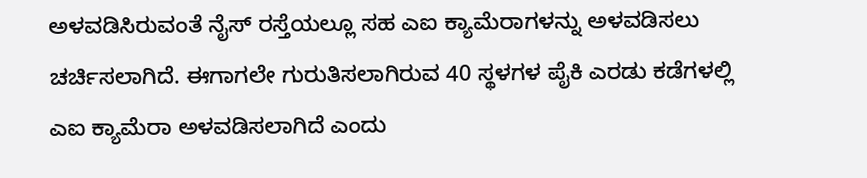ಅಳವಡಿಸಿರುವಂತೆ ನೈಸ್ ರಸ್ತೆಯಲ್ಲೂ ಸಹ ಎಐ ಕ್ಯಾಮೆರಾಗಳನ್ನು ಅಳವಡಿಸಲು ಚರ್ಚಿಸಲಾಗಿದೆ. ಈಗಾಗಲೇ ಗುರುತಿಸಲಾಗಿರುವ 40 ಸ್ಥಳಗಳ ಪೈಕಿ ಎರಡು ಕಡೆಗಳಲ್ಲಿ ಎಐ ಕ್ಯಾಮೆರಾ ಅಳವಡಿಸಲಾಗಿದೆ ಎಂದು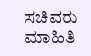ಸಚಿವರು ಮಾಹಿತಿ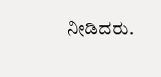ನೀಡಿದರು.